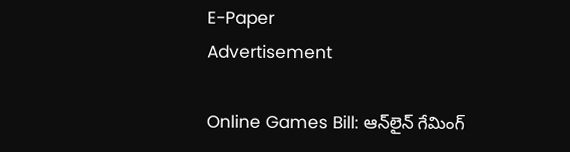E-Paper
Advertisement

Online Games Bill: ఆన్‌లైన్‌ గేమింగ్‌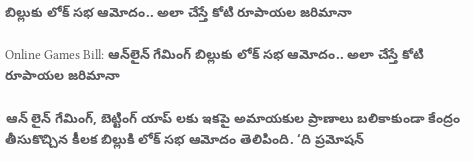బిల్లుకు లోక్‌ సభ ఆమోదం.. అలా చేస్తే కోటి రూపాయల జరిమానా

Online Games Bill: ఆన్‌లైన్‌ గేమింగ్‌ బిల్లుకు లోక్‌ సభ ఆమోదం.. అలా చేస్తే కోటి రూపాయల జరిమానా

ఆన్ లైన్ గేమింగ్, బెట్టింగ్ యాప్ లకు ఇకపై అమాయకుల ప్రాణాలు బలికాకుండా కేంద్రం తీసుకొచ్చిన కీలక బిల్లుకి లోక్ సభ ఆమోదం తెలిపింది. ‘ది ప్రమోషన్‌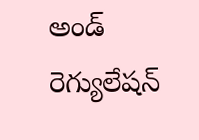అండ్‌ రెగ్యులేషన్‌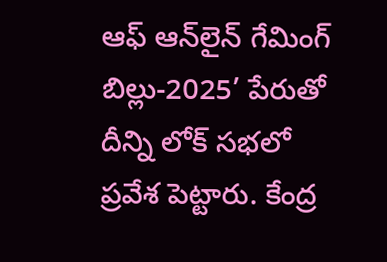ఆఫ్‌ ఆన్‌లైన్‌ గేమింగ్‌ బిల్లు-2025’ పేరుతో దీన్ని లోక్ సభలో ప్రవేశ పెట్టారు. కేంద్ర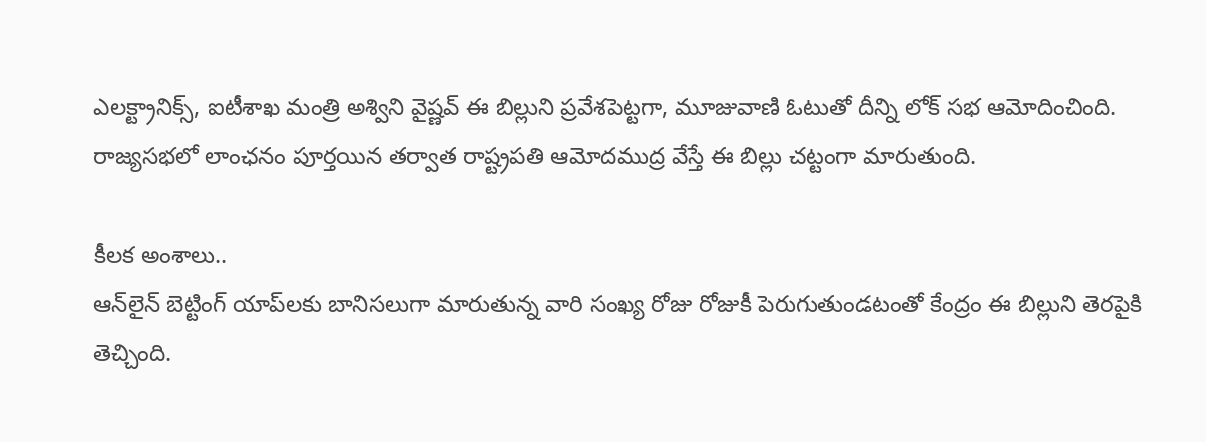ఎలక్ట్రానిక్స్‌, ఐటీశాఖ మంత్రి అశ్విని వైష్ణవ్‌ ఈ బిల్లుని ప్రవేశపెట్టగా, మూజువాణి ఓటుతో దీన్ని లోక్ సభ ఆమోదించింది. రాజ్యసభలో లాంఛనం పూర్తయిన తర్వాత రాష్ట్రపతి ఆమోదముద్ర వేస్తే ఈ బిల్లు చట్టంగా మారుతుంది.

కీలక అంశాలు..
ఆన్‌లైన్‌ బెట్టింగ్‌ యాప్‌లకు బానిసలుగా మారుతున్న వారి సంఖ్య రోజు రోజుకీ పెరుగుతుండటంతో కేంద్రం ఈ బిల్లుని తెరపైకి తెచ్చింది.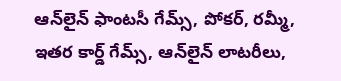ఆన్‌లైన్ ఫాంటసీ గేమ్స్, పోకర్, రమ్మీ, ఇతర కార్డ్ గేమ్స్, ఆన్‌లైన్ లాటరీలు,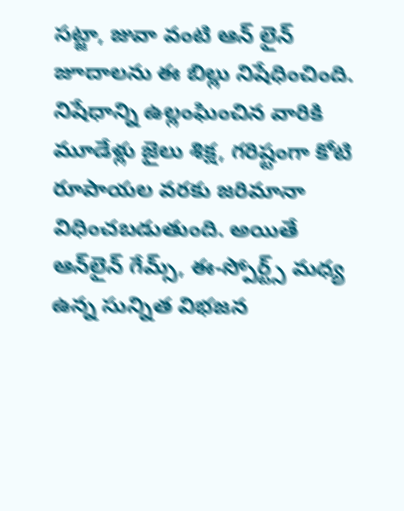సట్జా, జువా వంటి ఆన్ లైన్ జూదాలను ఈ బిల్లు నిషేధించింది. నిషేధాన్ని ఉల్లంఘించిన వారికి మూడేళ్లు జైలు శిక్ష, గరిష్టంగా కోటి రూపాయల వరకు జరిమానా విధించబడుతుంది. అయితే ఆన్‌లైన్‌ గేమ్స్, ఈ-స్పోర్ట్స్‌ మధ్య ఉన్న సున్నిత విభజన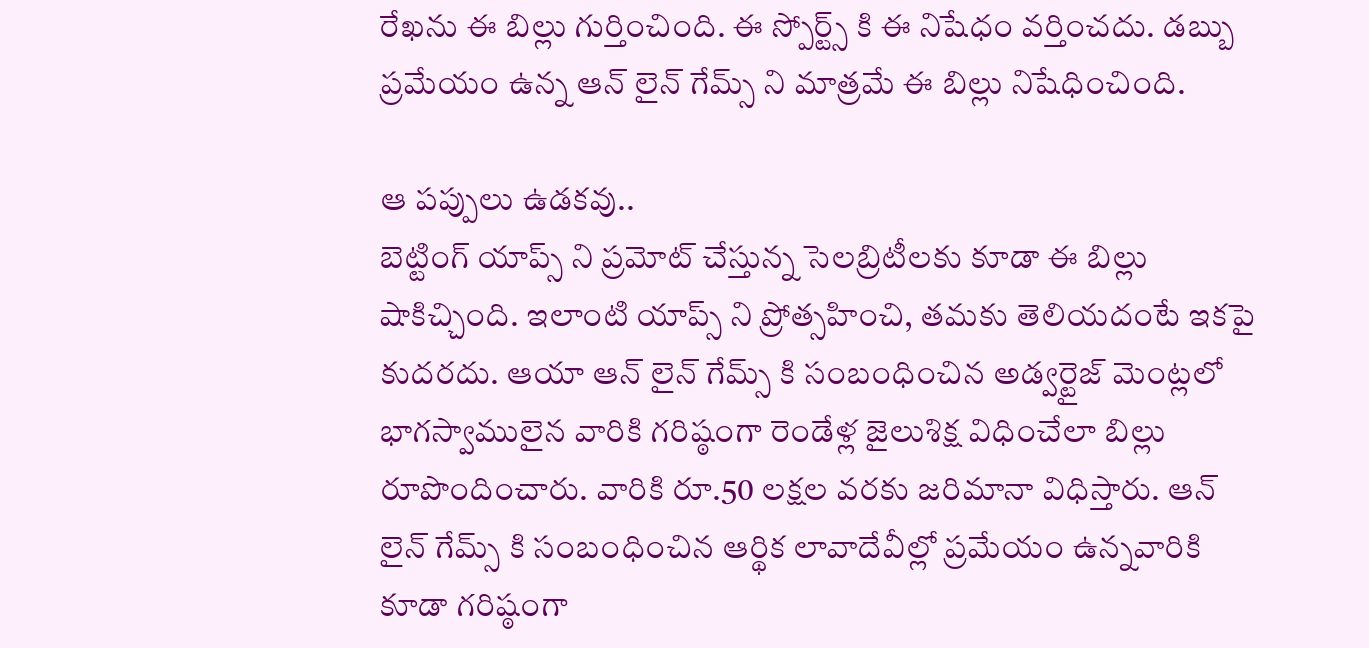రేఖను ఈ బిల్లు గుర్తించింది. ఈ స్పోర్ట్స్ కి ఈ నిషేధం వర్తించదు. డబ్బు ప్రమేయం ఉన్న ఆన్ లైన్ గేమ్స్ ని మాత్రమే ఈ బిల్లు నిషేధించింది.

ఆ పప్పులు ఉడకవు..
బెట్టింగ్ యాప్స్ ని ప్రమోట్ చేస్తున్న సెలబ్రిటీలకు కూడా ఈ బిల్లు షాకిచ్చింది. ఇలాంటి యాప్స్ ని ప్రోత్సహించి, తమకు తెలియదంటే ఇకపై కుదరదు. ఆయా ఆన్ లైన్ గేమ్స్ కి సంబంధించిన అడ్వర్టైజ్‌ మెంట్లలో భాగస్వాములైన వారికి గరిష్ఠంగా రెండేళ్ల జైలుశిక్ష విధించేలా బిల్లు రూపొందించారు. వారికి రూ.50 లక్షల వరకు జరిమానా విధిస్తారు. ఆన్ లైన్ గేమ్స్ కి సంబంధించిన ఆర్థిక లావాదేవీల్లో ప్రమేయం ఉన్నవారికి కూడా గరిష్ఠంగా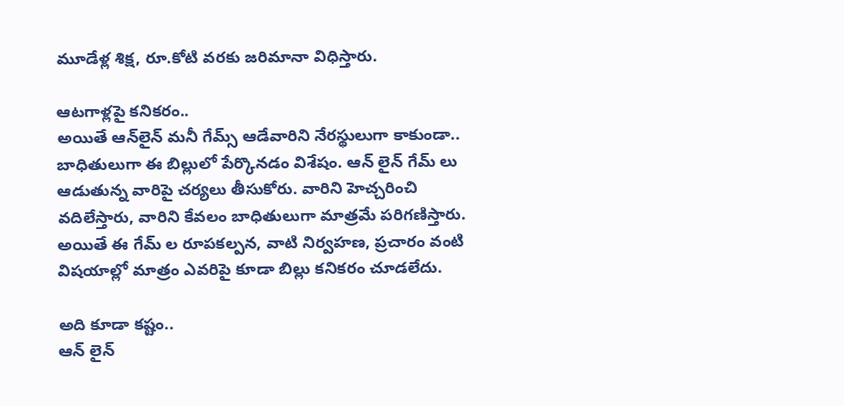మూడేళ్ల శిక్ష, రూ.కోటి వరకు జరిమానా విధిస్తారు.

ఆటగాళ్లపై కనికరం..
అయితే ఆన్‌లైన్‌ మనీ గేమ్స్‌ ఆడేవారిని నేరస్థులుగా కాకుండా.. బాధితులుగా ఈ బిల్లులో పేర్కొనడం విశేషం. ఆన్ లైన్ గేమ్ లు ఆడుతున్న వారిపై చర్యలు తీసుకోరు. వారిని హెచ్చరించి వదిలేస్తారు, వారిని కేవలం బాధితులుగా మాత్రమే పరిగణిస్తారు. అయితే ఈ గేమ్ ల రూపకల్పన, వాటి నిర్వహణ, ప్రచారం వంటి విషయాల్లో మాత్రం ఎవరిపై కూడా బిల్లు కనికరం చూడలేదు.

అది కూడా కష్టం..
ఆన్ లైన్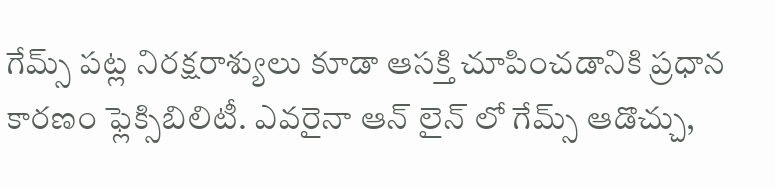గేమ్స్ పట్ల నిరక్షరాశ్యులు కూడా ఆసక్తి చూపించడానికి ప్రధాన కారణం ఫ్లెక్సిబిలిటీ. ఎవరైనా ఆన్ లైన్ లో గేమ్స్ ఆడొచ్చు,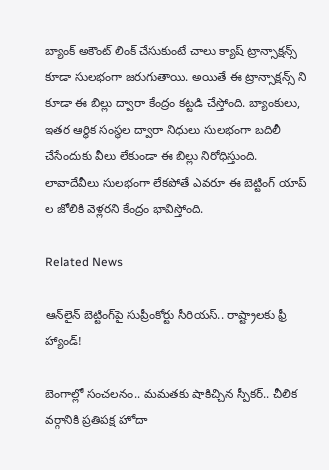బ్యాంక్ అకౌంట్ లింక్ చేసుకుంటే చాలు క్యాష్ ట్రాన్సాక్షన్స్ కూడా సులభంగా జరుగుతాయి. అయితే ఈ ట్రాన్సాక్షన్స్ ని కూడా ఈ బిల్లు ద్వారా కేంద్రం కట్టడి చేస్తోంది. బ్యాంకులు, ఇతర ఆర్థిక సంస్థల ద్వారా నిధులు సులభంగా బదిలీ చేసేందుకు వీలు లేకుండా ఈ బిల్లు నిరోధిస్తుంది. లావాదేవీలు సులభంగా లేకపోతే ఎవరూ ఈ బెట్టింగ్ యాప్ ల జోలికి వెళ్లరని కేంద్రం భావిస్తోంది.

Related News

ఆన్‌లైన్ బెట్టింగ్‌పై సుప్రీంకోర్టు సీరియస్.. రాష్ట్రాలకు ఫ్రీ హ్యాండ్!

బెంగాల్లో సంచలనం.. మమతకు షాకిచ్చిన స్పీకర్.. చీలిక వర్గానికి ప్రతిపక్ష హోదా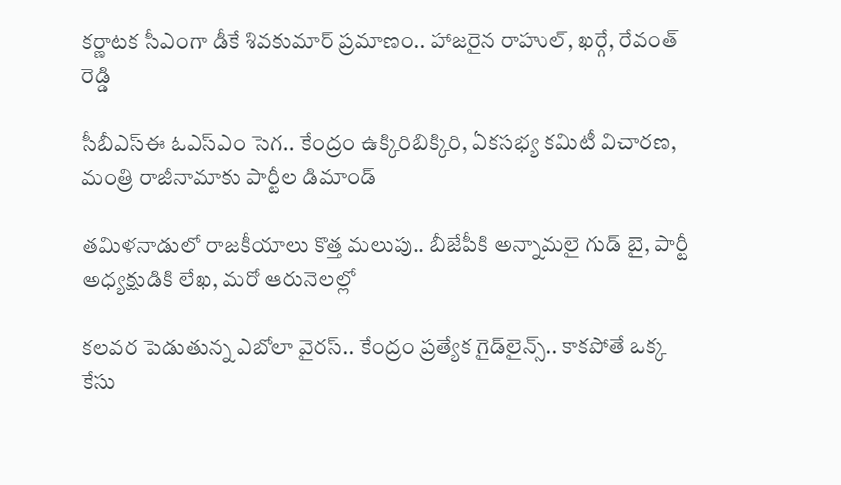కర్ణాటక సీఎంగా డీకే శివకుమార్‌ ప్రమాణం.. హాజరైన రాహుల్, ఖర్గే, రేవంత్ రెడ్డి

సీబీఎస్ఈ ఓఎస్ఎం సెగ.. కేంద్రం ఉక్కిరిబిక్కిరి, ఏకసభ్య కమిటీ విచారణ, మంత్రి రాజీనామాకు పార్టీల డిమాండ్

తమిళనాడులో రాజకీయాలు కొత్త మలుపు.. బీజేపీకి అన్నామలై గుడ్ బై, పార్టీ అధ్యక్షుడికి లేఖ, మరో ఆరునెలల్లో

కలవర పెడుతున్న ఎబోలా వైరస్.. కేంద్రం ప్రత్యేక గైడ్‌లైన్స్.. కాకపోతే ఒక్క కేసు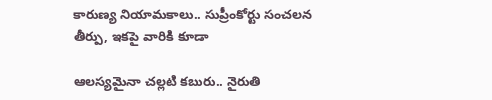కారుణ్య నియామకాలు.. సుప్రీంకోర్టు సంచలన తీర్పు, ఇకపై వారికి కూడా

ఆలస్యమైనా చల్లటి కబురు.. నైరుతి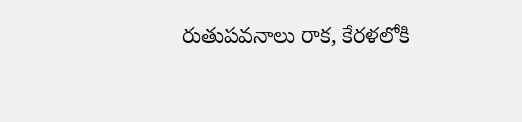రుతుపవనాలు రాక, కేరళలోకి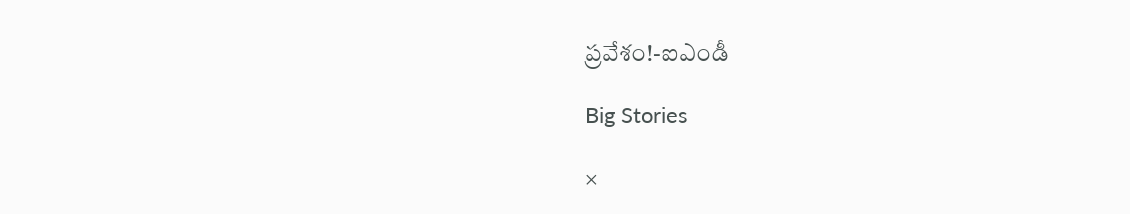ప్రవేశం!-ఐఎండీ

Big Stories

×